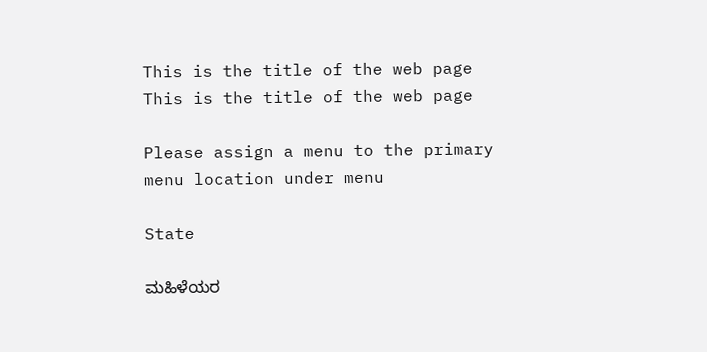This is the title of the web page
This is the title of the web page

Please assign a menu to the primary menu location under menu

State

ಮಹಿಳೆಯರ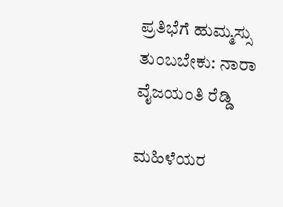ಪ್ರತಿಭೆಗೆ ಹುಮ್ಮಸ್ಸು ತುಂಬಬೇಕು: ನಾರಾ ವೈಜಯಂತಿ ರೆಡ್ಡಿ

ಮಹಿಳೆಯರ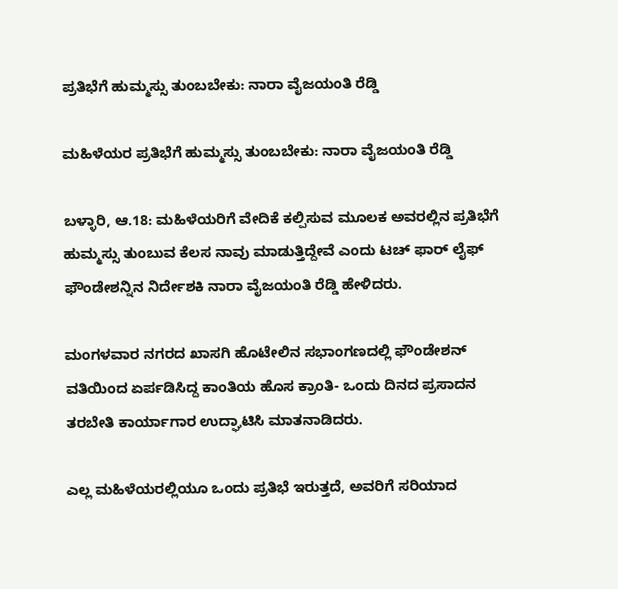ಪ್ರತಿಭೆಗೆ ಹುಮ್ಮಸ್ಸು ತುಂಬಬೇಕು: ನಾರಾ ವೈಜಯಂತಿ ರೆಡ್ಡಿ

ಮಹಿಳೆಯರ ಪ್ರತಿಭೆಗೆ ಹುಮ್ಮಸ್ಸು ತುಂಬಬೇಕು: ನಾರಾ ವೈಜಯಂತಿ ರೆಡ್ಡಿ

ಬಳ್ಳಾರಿ, ಆ.18: ಮಹಿಳೆಯರಿಗೆ ವೇದಿಕೆ ಕಲ್ಪಿಸುವ ಮೂಲಕ ಅವರಲ್ಲಿನ ಪ್ರತಿಭೆಗೆ ಹುಮ್ಮಸ್ಸು ತುಂಬುವ ಕೆಲಸ ನಾವು ಮಾಡುತ್ತಿದ್ದೇವೆ ಎಂದು ಟಚ್ ಫಾರ್ ಲೈಫ್ ಫೌಂಡೇಶನ್ನಿನ ನಿರ್ದೇಶಕಿ ನಾರಾ ವೈಜಯಂತಿ ರೆಡ್ಡಿ ಹೇಳಿದರು.

ಮಂಗಳವಾರ ನಗರದ ಖಾಸಗಿ ಹೊಟೇಲಿನ ಸಭಾಂಗಣದಲ್ಲಿ ಫೌಂಡೇಶನ್ ವತಿಯಿಂದ ಏರ್ಪಡಿಸಿದ್ದ ಕಾಂತಿಯ ಹೊಸ ಕ್ರಾಂತಿ- ಒಂದು ದಿನದ ಪ್ರಸಾದನ ತರಬೇತಿ ಕಾರ್ಯಾಗಾರ ಉದ್ಘಾಟಿಸಿ ಮಾತನಾಡಿದರು.

ಎಲ್ಲ ಮಹಿಳೆಯರಲ್ಲಿಯೂ ಒಂದು ಪ್ರತಿಭೆ ಇರುತ್ತದೆ, ಅವರಿಗೆ ಸರಿಯಾದ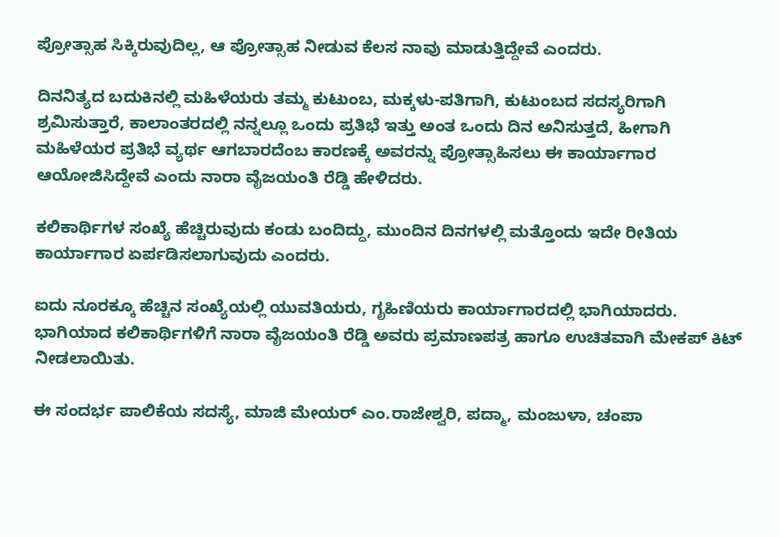ಪ್ರೋತ್ಸಾಹ ಸಿಕ್ಕಿರುವುದಿಲ್ಲ, ಆ ಪ್ರೋತ್ಸಾಹ ನೀಡುವ ಕೆಲಸ ನಾವು ಮಾಡುತ್ತಿದ್ದೇವೆ ಎಂದರು.

ದಿನನಿತ್ಯದ ಬದುಕಿನಲ್ಲಿ ಮಹಿಳೆಯರು ತಮ್ಮ ಕುಟುಂಬ, ಮಕ್ಕಳು-ಪತಿಗಾಗಿ, ಕುಟುಂಬದ ಸದಸ್ಯರಿಗಾಗಿ ಶ್ರಮಿಸುತ್ತಾರೆ, ಕಾಲಾಂತರದಲ್ಲಿ ನನ್ನಲ್ಲೂ ಒಂದು ಪ್ರತಿಭೆ ಇತ್ತು ಅಂತ ಒಂದು ದಿನ ಅನಿಸುತ್ತದೆ, ಹೀಗಾಗಿ ಮಹಿಳೆಯರ ಪ್ರತಿಭೆ ವ್ಯರ್ಥ ಆಗಬಾರದೆಂಬ ಕಾರಣಕ್ಕೆ ಅವರನ್ನು ಪ್ರೋತ್ಸಾಹಿಸಲು ಈ ಕಾರ್ಯಾಗಾರ ಆಯೋಜಿಸಿದ್ದೇವೆ ಎಂದು ನಾರಾ ವೈಜಯಂತಿ ರೆಡ್ಡಿ ಹೇಳಿದರು.

ಕಲಿಕಾರ್ಥಿಗಳ ಸಂಖ್ಯೆ ಹೆಚ್ಚಿರುವುದು ಕಂಡು ಬಂದಿದ್ದು, ಮುಂದಿನ ದಿನಗಳಲ್ಲಿ ಮತ್ತೊಂದು ಇದೇ ರೀತಿಯ ಕಾರ್ಯಾಗಾರ ಏರ್ಪಡಿಸಲಾಗುವುದು ಎಂದರು.

ಐದು ನೂರಕ್ಕೂ ಹೆಚ್ಚಿನ ಸಂಖ್ಯೆಯಲ್ಲಿ ಯುವತಿಯರು, ಗೃಹಿಣಿಯರು ಕಾರ್ಯಾಗಾರದಲ್ಲಿ ಭಾಗಿಯಾದರು. ಭಾಗಿಯಾದ ಕಲಿಕಾರ್ಥಿಗಳಿಗೆ ನಾರಾ ವೈಜಯಂತಿ ರೆಡ್ಡಿ ಅವರು ಪ್ರಮಾಣಪತ್ರ ಹಾಗೂ ಉಚಿತವಾಗಿ ಮೇಕಪ್ ಕಿಟ್ ನೀಡಲಾಯಿತು.

ಈ ಸಂದರ್ಭ ಪಾಲಿಕೆಯ ಸದಸ್ಯೆ, ಮಾಜಿ ಮೇಯರ್ ಎಂ.ರಾಜೇಶ್ವರಿ, ಪದ್ಮಾ, ಮಂಜುಳಾ, ಚಂಪಾ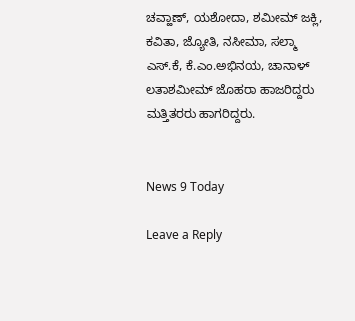ಚವ್ಹಾಣ್, ಯಶೋದಾ, ಶಮೀಮ್ ಜಕ್ಲಿ, ಕವಿತಾ, ಜ್ಯೋತಿ, ನಸೀಮಾ, ಸಲ್ಮಾ ಎಸ್.ಕೆ, ಕೆ.ಎಂ.ಅಭಿನಯ, ಚಾನಾಳ್ ಲತಾಶಮೀಮ್ ಜೊಹರಾ ಹಾಜರಿದ್ದರು ಮತ್ತಿತರರು ಹಾಗರಿದ್ದರು.


News 9 Today

Leave a Reply